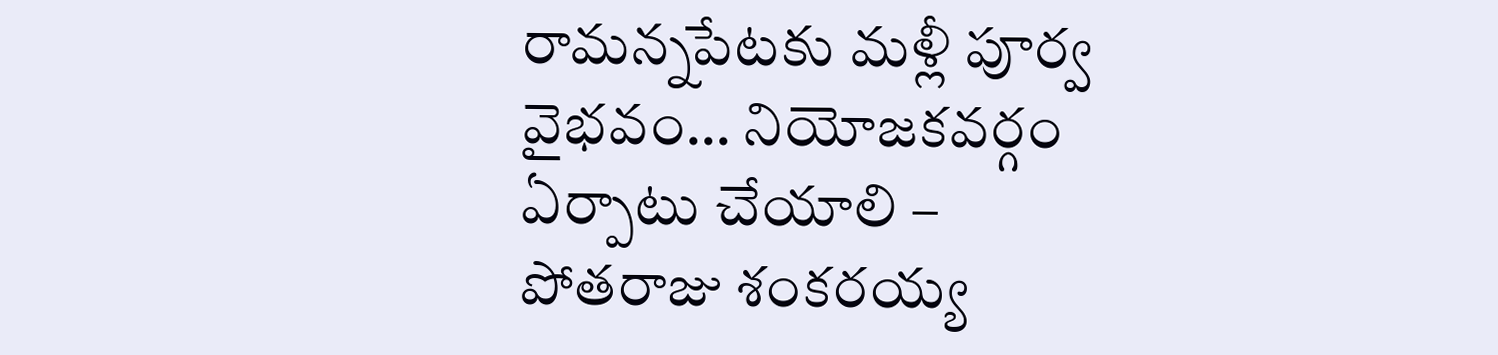రామన్నపేటకు మళ్లీ పూర్వ వైభవం… నియోజకవర్గం ఏర్పాటు చేయాలి – పోతరాజు శంకరయ్య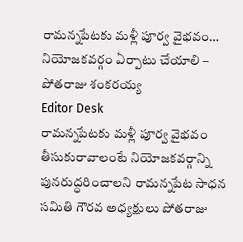రామన్నపేటకు మళ్లీ పూర్వ వైభవం… నియోజకవర్గం ఏర్పాటు చేయాలి – పోతరాజు శంకరయ్య
Editor Desk
రామన్నపేటకు మళ్లీ పూర్వ వైభవం తీసుకురావాలంటే నియోజకవర్గాన్ని పునరుద్ధరించాలని రామన్నపేట సాధన సమితి గౌరవ అధ్యక్షులు పోతరాజు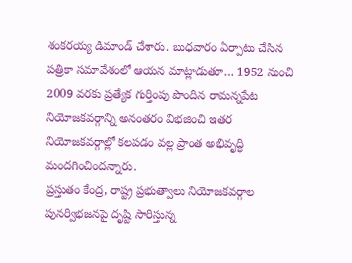శంకరయ్య డిమాండ్ చేశారు. బుధవారం ఏర్పాటు చేసిన పత్రికా సమావేశంలో ఆయన మాట్లాడుతూ… 1952 నుంచి 2009 వరకు ప్రత్యేక గుర్తింపు పొందిన రామన్నపేట నియోజకవర్గాన్ని అనంతరం విభజించి ఇతర నియోజకవర్గాల్లో కలపడం వల్ల ప్రాంత అభివృద్ధి మందగించిందన్నారు.
ప్రస్తుతం కేంద్ర, రాష్ట్ర ప్రభుత్వాలు నియోజకవర్గాల పునర్విభజనపై దృష్టి సారిస్తున్న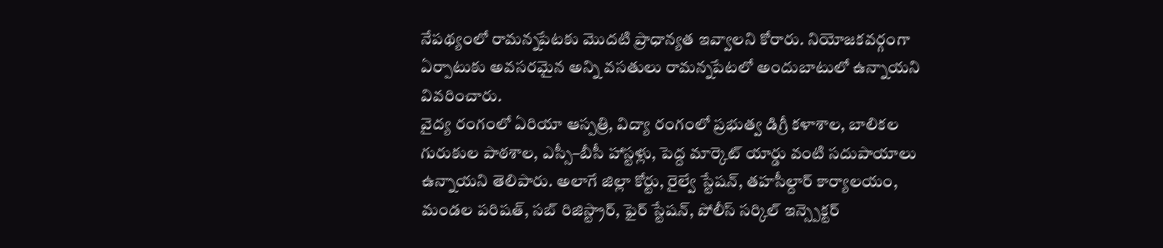నేపథ్యంలో రామన్నపేటకు మొదటి ప్రాధాన్యత ఇవ్వాలని కోరారు. నియోజకవర్గంగా ఏర్పాటుకు అవసరమైన అన్ని వసతులు రామన్నపేటలో అందుబాటులో ఉన్నాయని వివరించారు.
వైద్య రంగంలో ఏరియా ఆస్పత్రి, విద్యా రంగంలో ప్రభుత్వ డిగ్రీ కళాశాల, బాలికల గురుకుల పాఠశాల, ఎస్సీ–బీసీ హాస్టళ్లు, పెద్ద మార్కెట్ యార్డు వంటి సదుపాయాలు ఉన్నాయని తెలిపారు. అలాగే జిల్లా కోర్టు, రైల్వే స్టేషన్, తహసీల్దార్ కార్యాలయం, మండల పరిషత్, సబ్ రిజిస్ట్రార్, ఫైర్ స్టేషన్, పోలీస్ సర్కిల్ ఇన్స్పెక్టర్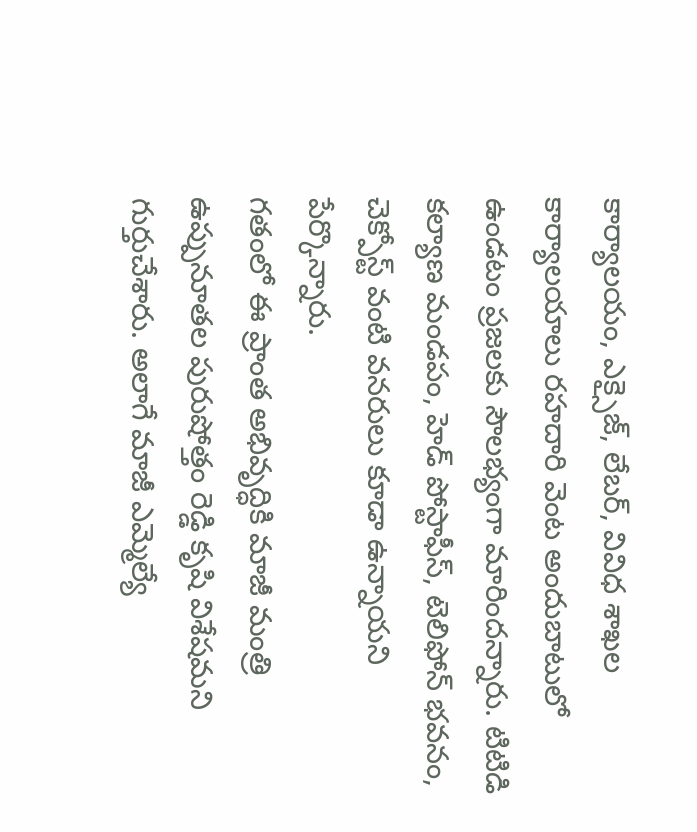కార్యాలయం, ఎక్సైజ్, లేబర్, వివిధ శాఖల కార్యాలయాలు రహదారి వెంట అందుబాటులో ఉండటం ప్రజలకు సౌలభ్యంగా మారిందన్నారు. టిటిడి కల్యాణ మండపం, హెడ్ పోస్టాఫీస్, టెలిఫోన్ భవనం, చెక్పోస్ట్ వంటి వనరులు కూడా ఉన్నాయని పేర్కొన్నారు.
గతంలో ఈ ప్రాంత అభివృద్ధికి మాజీ మంత్రి ఉప్పునూతల పురుషోత్తం రెడ్డి కృషి విశేషమని గుర్తుచేశారు. అలాగే మాజీ ఎమ్మెల్యే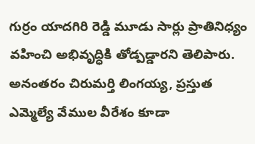గుర్రం యాదగిరి రెడ్డి మూడు సార్లు ప్రాతినిధ్యం వహించి అభివృద్ధికి తోడ్పడ్డారని తెలిపారు. అనంతరం చిరుమర్తి లింగయ్య, ప్రస్తుత ఎమ్మెల్యే వేముల వీరేశం కూడా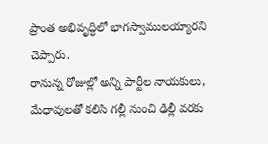ప్రాంత అభివృద్ధిలో భాగస్వాములయ్యారని చెప్పారు.
రానున్న రోజుల్లో అన్ని పార్టీల నాయకులు, మేధావులతో కలిసి గల్లీ నుంచి ఢిల్లీ వరకు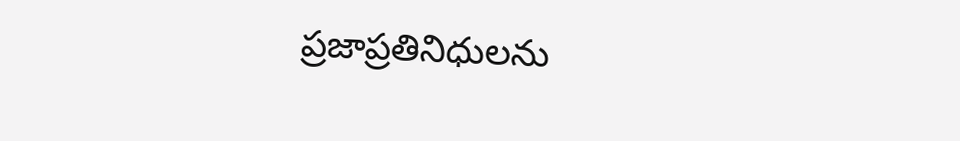ప్రజాప్రతినిధులను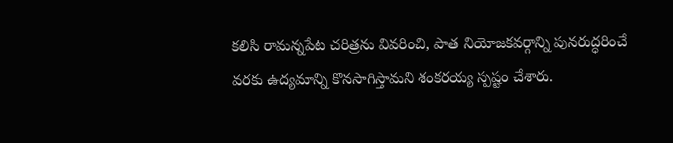కలిసి రామన్నపేట చరిత్రను వివరించి, పాత నియోజకవర్గాన్ని పునరుద్ధరించే వరకు ఉద్యమాన్ని కొనసాగిస్తామని శంకరయ్య స్పష్టం చేశారు.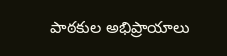పాఠకుల అభిప్రాయాలు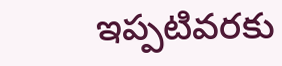ఇప్పటివరకు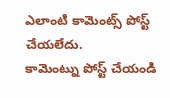ఎలాంటి కామెంట్స్ పోస్ట్ చేయలేదు.
కామెంట్ను పోస్ట్ చేయండి